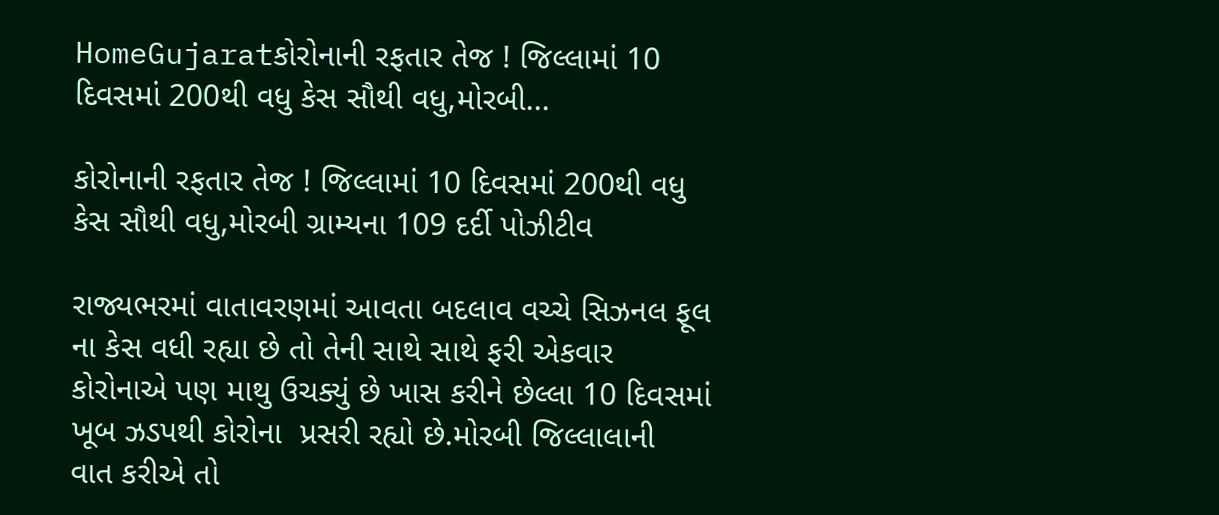HomeGujaratકોરોનાની રફતાર તેજ ! જિલ્લામાં 10 દિવસમાં 200થી વધુ કેસ સૌથી વધુ,મોરબી...

કોરોનાની રફતાર તેજ ! જિલ્લામાં 10 દિવસમાં 200થી વધુ કેસ સૌથી વધુ,મોરબી ગ્રામ્યના 109 દર્દી પોઝીટીવ

રાજ્યભરમાં વાતાવરણમાં આવતા બદલાવ વચ્ચે સિઝનલ ફૂલ ના કેસ વધી રહ્યા છે તો તેની સાથે સાથે ફરી એકવાર કોરોનાએ પણ માથુ ઉચક્યું છે ખાસ કરીને છેલ્લા 10 દિવસમાં ખૂબ ઝડપથી કોરોના  પ્રસરી રહ્યો છે.મોરબી જિલ્લાલાની   વાત કરીએ તો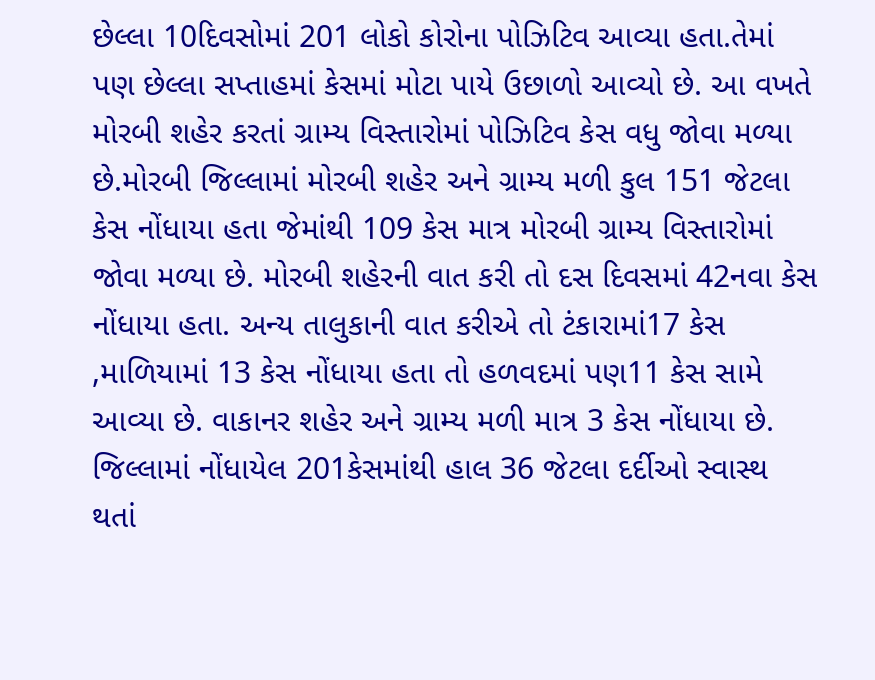છેલ્લા 10દિવસોમાં 201 લોકો કોરોના પોઝિટિવ આવ્યા હતા.તેમાં પણ છેલ્લા સપ્તાહમાં કેસમાં મોટા પાયે ઉછાળો આવ્યો છે. આ વખતે મોરબી શહેર કરતાં ગ્રામ્ય વિસ્તારોમાં પોઝિટિવ કેસ વધુ જોવા મળ્યા છે.મોરબી જિલ્લામાં મોરબી શહેર અને ગ્રામ્ય મળી કુલ 151 જેટલા કેસ નોંધાયા હતા જેમાંથી 109 કેસ માત્ર મોરબી ગ્રામ્ય વિસ્તારોમાં જોવા મળ્યા છે. મોરબી શહેરની વાત કરી તો દસ દિવસમાં 42નવા કેસ નોંધાયા હતા. અન્ય તાલુકાની વાત કરીએ તો ટંકારામાં17 કેસ ,માળિયામાં 13 કેસ નોંધાયા હતા તો હળવદમાં પણ11 કેસ સામે આવ્યા છે. વાકાનર શહેર અને ગ્રામ્ય મળી માત્ર 3 કેસ નોંધાયા છે. જિલ્લામાં નોંધાયેલ 201કેસમાંથી હાલ 36 જેટલા દર્દીઓ સ્વાસ્થ થતાં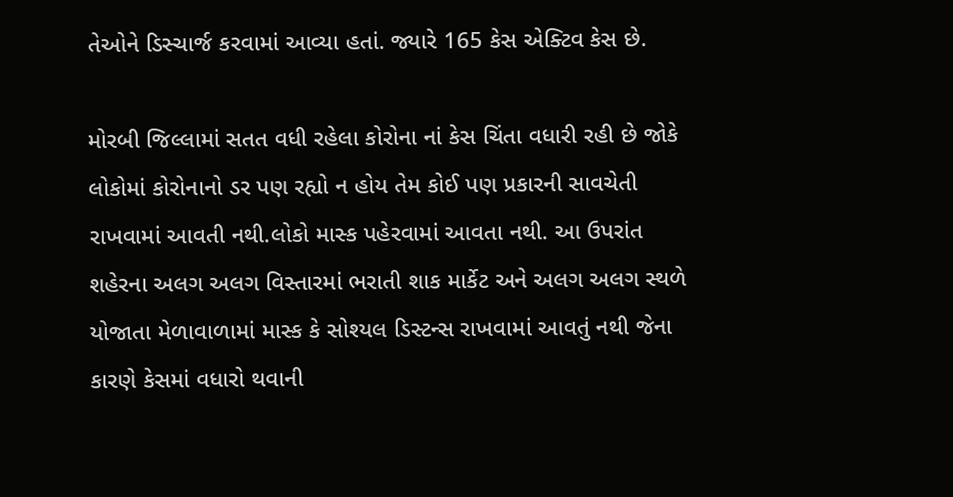તેઓને ડિસ્ચાર્જ કરવામાં આવ્યા હતાં. જ્યારે 165 કેસ એક્ટિવ કેસ છે.

મોરબી જિલ્લામાં સતત વધી રહેલા કોરોના નાં કેસ ચિંતા વધારી રહી છે જોકે લોકોમાં કોરોનાનો ડર પણ રહ્યો ન હોય તેમ કોઈ પણ પ્રકારની સાવચેતી રાખવામાં આવતી નથી.લોકો માસ્ક પહેરવામાં આવતા નથી. આ ઉપરાંત શહેરના અલગ અલગ વિસ્તારમાં ભરાતી શાક માર્કેટ અને અલગ અલગ સ્થળે યોજાતા મેળાવાળામાં માસ્ક કે સોશ્યલ ડિસ્ટન્સ રાખવામાં આવતું નથી જેના કારણે કેસમાં વધારો થવાની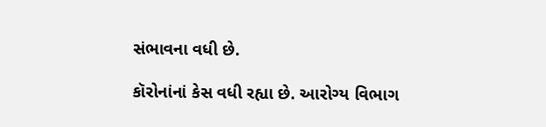સંભાવના વધી છે.

કૉરોનાંનાં કેસ વધી રહ્યા છે. આરોગ્ય વિભાગ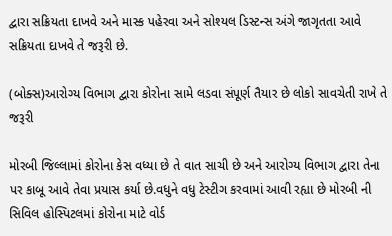દ્વારા સક્રિયતા દાખવે અને માસ્ક પહેરવા અને સોશ્યલ ડિસ્ટન્સ અંગે જાગૃતતા આવે સક્રિયતા દાખવે તે જરૂરી છે.

(બોક્સ)આરોગ્ય વિભાગ દ્વારા કોરોના સામે લડવા સંપૂર્ણ તૈયાર છે લોકો સાવચેતી રાખે તે જરૂરી

મોરબી જિલ્લામાં કોરોના કેસ વધ્યા છે તે વાત સાચી છે અને આરોગ્ય વિભાગ દ્વારા તેના પર કાબૂ આવે તેવા પ્રયાસ કર્યા છે.વધુને વધુ ટેસ્ટીગ કરવામાં આવી રહ્યા છે મોરબી ની સિવિલ હોસ્પિટલમાં કોરોના માટે વોર્ડ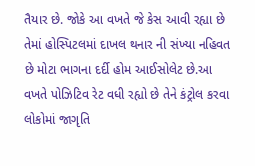તૈયાર છે. જોકે આ વખતે જે કેસ આવી રહ્યા છે તેમાં હોસ્પિટલમાં દાખલ થનાર ની સંખ્યા નહિવત છે મોટા ભાગના દર્દી હોમ આઈસોલેટ છે.આ વખતે પોઝિટિવ રેટ વધી રહ્યો છે તેને કંટ્રોલ કરવા લોકોમાં જાગૃતિ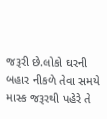જરૂરી છે.લોકો ઘરની બહાર નીકળે તેવા સમયે માસ્ક જરૂરથી પહેરે તે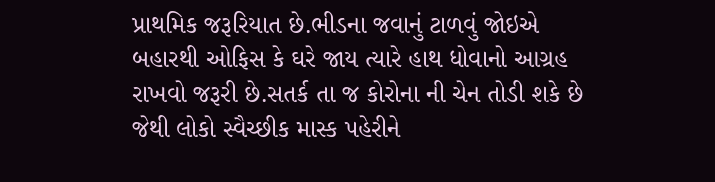પ્રાથમિક જરૂરિયાત છે.ભીડના જવાનું ટાળવું જોઇએ બહારથી ઓફિસ કે ઘરે જાય ત્યારે હાથ ધોવાનો આગ્રહ રાખવો જરૂરી છે.સતર્ક તા જ કોરોના ની ચેન તોડી શકે છે જેથી લોકો સ્વૈચ્છીક માસ્ક પહેરીને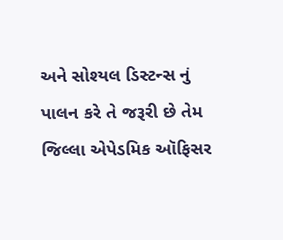અને સોશ્યલ ડિસ્ટન્સ નું પાલન કરે તે જરૂરી છે તેમ જિલ્લા એપેડમિક ઑફિસર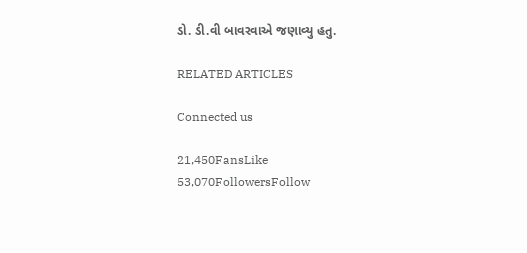ડો. ડી.વી બાવરવાએ જણાવ્યુ હતુ.

RELATED ARTICLES

Connected us

21,450FansLike
53,070FollowersFollow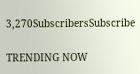3,270SubscribersSubscribe

TRENDING NOW